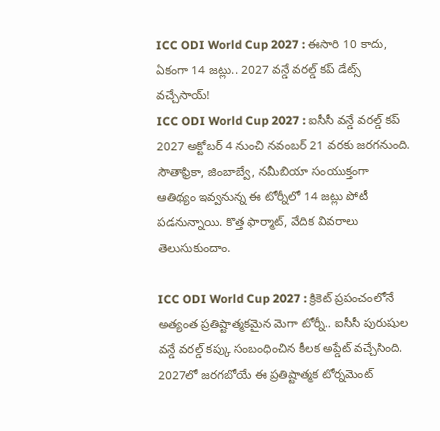ICC ODI World Cup 2027 : ఈసారి 10 కాదు, ఏకంగా 14 జట్లు.. 2027 వన్డే వరల్డ్ కప్ డేట్స్ వచ్చేసాయ్!
ICC ODI World Cup 2027 : ఐసీసీ వన్డే వరల్డ్ కప్ 2027 అక్టోబర్ 4 నుంచి నవంబర్ 21 వరకు జరగనుంది. సౌతాఫ్రికా, జింబాబ్వే, నమీబియా సంయుక్తంగా ఆతిథ్యం ఇవ్వనున్న ఈ టోర్నీలో 14 జట్లు పోటీ పడనున్నాయి. కొత్త ఫార్మాట్, వేదిక వివరాలు తెలుసుకుందాం.

ICC ODI World Cup 2027 : క్రికెట్ ప్రపంచంలోనే అత్యంత ప్రతిష్టాత్మకమైన మెగా టోర్నీ.. ఐసీసీ పురుషుల వన్డే వరల్డ్ కప్కు సంబంధించిన కీలక అప్డేట్ వచ్చేసింది. 2027లో జరగబోయే ఈ ప్రతిష్టాత్మక టోర్నమెంట్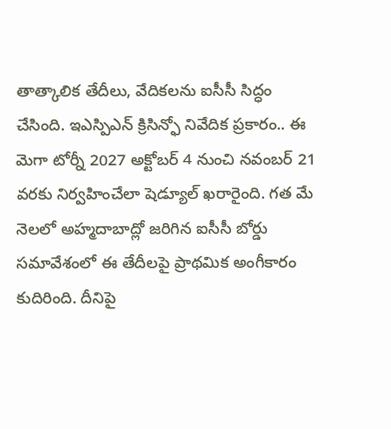తాత్కాలిక తేదీలు, వేదికలను ఐసీసీ సిద్ధం చేసింది. ఇఎస్పిఎన్ క్రిసిన్ఫో నివేదిక ప్రకారం.. ఈ మెగా టోర్నీ 2027 అక్టోబర్ 4 నుంచి నవంబర్ 21 వరకు నిర్వహించేలా షెడ్యూల్ ఖరారైంది. గత మే నెలలో అహ్మదాబాద్లో జరిగిన ఐసీసీ బోర్డు సమావేశంలో ఈ తేదీలపై ప్రాథమిక అంగీకారం కుదిరింది. దీనిపై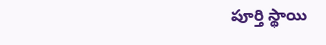పూర్తి స్థాయి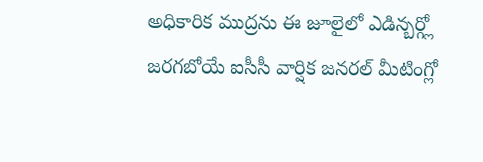అధికారిక ముద్రను ఈ జూలైలో ఎడిన్బర్గ్లో జరగబోయే ఐసీసీ వార్షిక జనరల్ మీటింగ్లో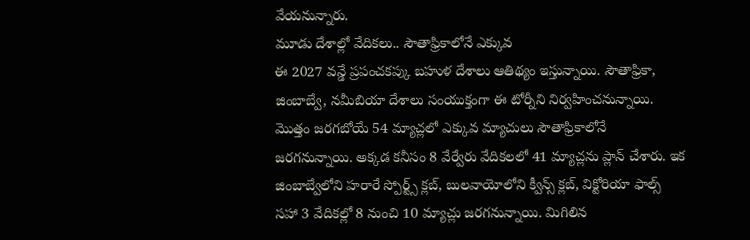వేయనున్నారు.
మూడు దేశాల్లో వేదికలు.. సౌతాఫ్రికాలోనే ఎక్కువ
ఈ 2027 వన్డే ప్రపంచకప్కు బహుళ దేశాలు ఆతిథ్యం ఇస్తున్నాయి. సౌతాఫ్రికా, జింబాబ్వే, నమీబియా దేశాలు సంయుక్తంగా ఈ టోర్నీని నిర్వహించనున్నాయి. మొత్తం జరగబోయే 54 మ్యాచ్లలో ఎక్కువ మ్యాచులు సౌతాఫ్రికాలోనే జరగనున్నాయి. అక్కడ కనీసం 8 వేర్వేరు వేదికలలో 41 మ్యాచ్లను ప్లాన్ చేశారు. ఇక జింబాబ్వేలోని హరారే స్పోర్ట్స్ క్లబ్, బులవాయోలోని క్వీన్స్ క్లబ్, విక్టోరియా ఫాల్స్ సహా 3 వేదికల్లో 8 నుంచి 10 మ్యాచ్లు జరగనున్నాయి. మిగిలిన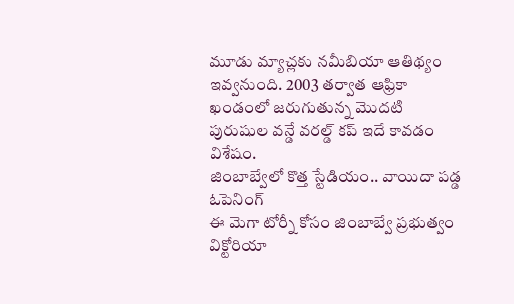మూడు మ్యాచ్లకు నమీబియా ఆతిథ్యం ఇవ్వనుంది. 2003 తర్వాత ఆఫ్రికా ఖండంలో జరుగుతున్న మొదటి పురుషుల వన్డే వరల్డ్ కప్ ఇదే కావడం విశేషం.
జింబాబ్వేలో కొత్త స్టేడియం.. వాయిదా పడ్డ ఓపెనింగ్
ఈ మెగా టోర్నీ కోసం జింబాబ్వే ప్రభుత్వం విక్టోరియా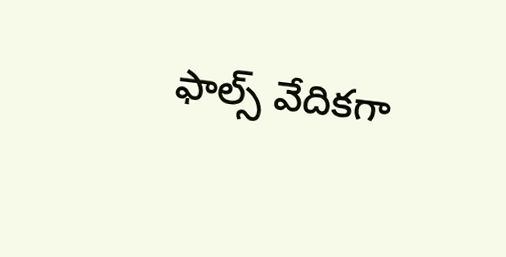ఫాల్స్ వేదికగా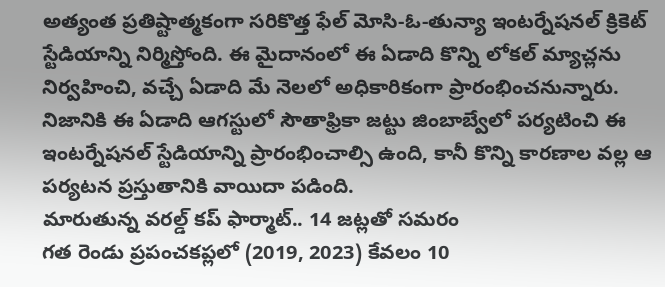అత్యంత ప్రతిష్టాత్మకంగా సరికొత్త ఫేల్ మోసి-ఓ-తున్యా ఇంటర్నేషనల్ క్రికెట్ స్టేడియాన్ని నిర్మిస్తోంది. ఈ మైదానంలో ఈ ఏడాది కొన్ని లోకల్ మ్యాచ్లను నిర్వహించి, వచ్చే ఏడాది మే నెలలో అధికారికంగా ప్రారంభించనున్నారు. నిజానికి ఈ ఏడాది ఆగస్టులో సౌతాఫ్రికా జట్టు జింబాబ్వేలో పర్యటించి ఈ ఇంటర్నేషనల్ స్టేడియాన్ని ప్రారంభించాల్సి ఉంది, కానీ కొన్ని కారణాల వల్ల ఆ పర్యటన ప్రస్తుతానికి వాయిదా పడింది.
మారుతున్న వరల్డ్ కప్ ఫార్మాట్.. 14 జట్లతో సమరం
గత రెండు ప్రపంచకప్లలో (2019, 2023) కేవలం 10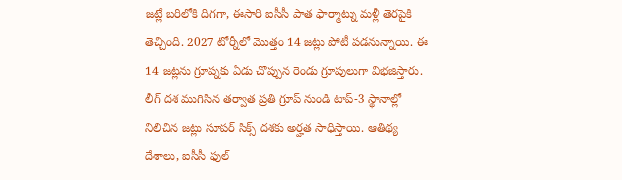జట్లే బరిలోకి దిగగా, ఈసారి ఐసీసీ పాత ఫార్మాట్ను మళ్లీ తెరపైకి తెచ్చింది. 2027 టోర్నీలో మొత్తం 14 జట్లు పోటీ పడనున్నాయి. ఈ 14 జట్లను గ్రూప్నకు ఏడు చొప్పున రెండు గ్రూపులుగా విభజిస్తారు. లీగ్ దశ ముగిసిన తర్వాత ప్రతి గ్రూప్ నుండి టాప్-3 స్థానాల్లో నిలిచిన జట్లు సూపర్ సిక్స్ దశకు అర్హత సాధిస్తాయి. ఆతిథ్య దేశాలు, ఐసీసీ ఫుల్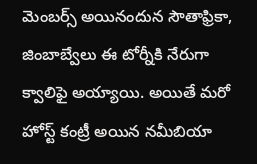మెంబర్స్ అయినందున సౌతాఫ్రికా, జింబాబ్వేలు ఈ టోర్నీకి నేరుగా క్వాలిఫై అయ్యాయి. అయితే మరో హోస్ట్ కంట్రీ అయిన నమీబియా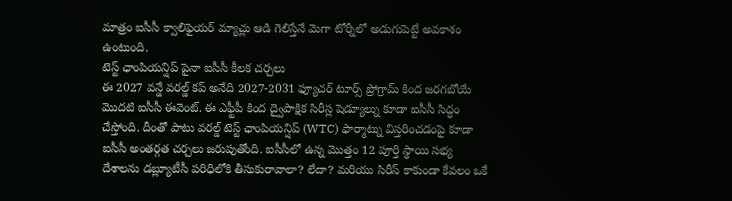మాత్రం ఐసీసీ క్వాలిఫైయర్ మ్యాచ్లు ఆడి గెలిస్తేనే మెగా టోర్నీలో అడుగుపెట్టే అవకాశం ఉంటుంది.
టెస్ట్ ఛాంపియన్షిప్ పైనా ఐసీసీ కీలక చర్చలు
ఈ 2027 వన్డే వరల్డ్ కప్ అనేది 2027-2031 ఫ్యూచర్ టూర్స్ ప్రోగ్రామ్ కింద జరగబోయే మొదటి ఐసీసీ ఈవెంట్. ఈ ఎఫ్టీపీ కింద ద్వైపాక్షిక సిరీస్ల షెడ్యూల్ను కూడా ఐసీసీ సిద్ధం చేస్తోంది. దీంతో పాటు వరల్డ్ టెస్ట్ ఛాంపియన్షిప్ (WTC) ఫార్మాట్ను విస్తరించడంపై కూడా ఐసీసీ అంతర్గత చర్చలు జరుపుతోంది. ఐసీసీలో ఉన్న మొత్తం 12 పూర్తి స్థాయి సభ్య దేశాలను డబ్ల్యూటీసీ పరిధిలోకి తీసుకురావాలా? లేదా? మరియు సిరీస్ కాకుండా కేవలం ఒకే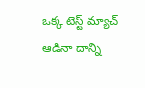ఒక్క టెస్ట్ మ్యాచ్ ఆడినా దాన్ని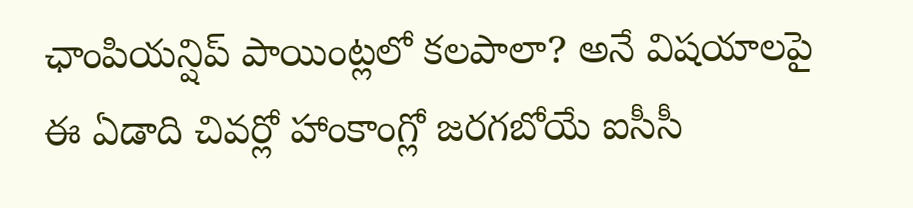ఛాంపియన్షిప్ పాయింట్లలో కలపాలా? అనే విషయాలపై ఈ ఏడాది చివర్లో హాంకాంగ్లో జరగబోయే ఐసీసీ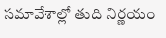సమావేశాల్లో తుది నిర్ణయం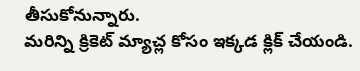తీసుకోనున్నారు.
మరిన్ని క్రికెట్ మ్యాచ్ల కోసం ఇక్కడ క్లిక్ చేయండి.